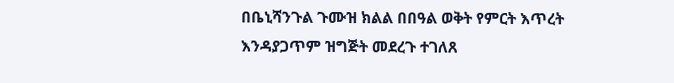በቤኒሻንጉል ጉሙዝ ክልል በበዓል ወቅት የምርት እጥረት እንዳያጋጥም ዝግጅት መደረጉ ተገለጸ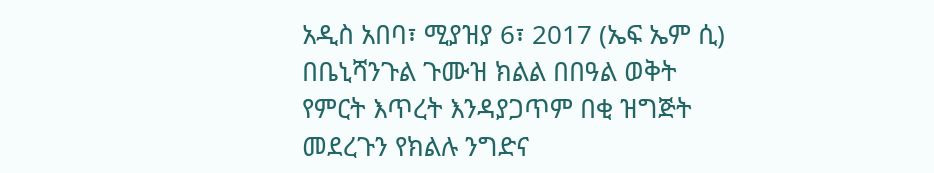አዲስ አበባ፣ ሚያዝያ 6፣ 2017 (ኤፍ ኤም ሲ) በቤኒሻንጉል ጉሙዝ ክልል በበዓል ወቅት የምርት እጥረት እንዳያጋጥም በቂ ዝግጅት መደረጉን የክልሉ ንግድና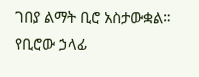ገበያ ልማት ቢሮ አስታውቋል።
የቢሮው ኃላፊ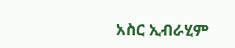አስር ኢብራሂም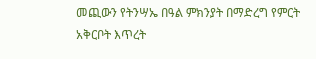መጪውን የትንሣኤ በዓል ምክንያት በማድረግ የምርት አቅርቦት እጥረት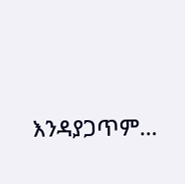እንዳያጋጥም…